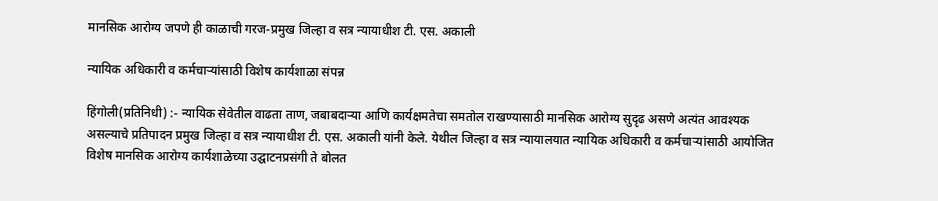मानसिक आरोग्य जपणे ही काळाची गरज-प्रमुख जिल्हा व सत्र न्यायाधीश टी. एस. अकाली

न्यायिक अधिकारी व कर्मचाऱ्यांसाठी विशेष कार्यशाळा संपन्न

हिंगोली(प्रतिनिधी) :- न्यायिक सेवेतील वाढता ताण, जबाबदाऱ्या आणि कार्यक्षमतेचा समतोल राखण्यासाठी मानसिक आरोग्य सुदृढ असणे अत्यंत आवश्यक असल्याचे प्रतिपादन प्रमुख जिल्हा व सत्र न्यायाधीश टी. एस. अकाली यांनी केले. येथील जिल्हा व सत्र न्यायालयात न्यायिक अधिकारी व कर्मचाऱ्यांसाठी आयोजित विशेष मानसिक आरोग्य कार्यशाळेच्या उद्घाटनप्रसंगी ते बोलत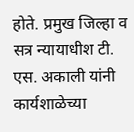होते. प्रमुख जिल्हा व सत्र न्यायाधीश टी. एस. अकाली यांनी कार्यशाळेच्या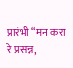प्रारंभी “मन करा रे प्रसन्न,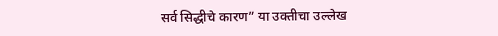सर्व सिद्धीचे कारण” या उक्तीचा उल्लेख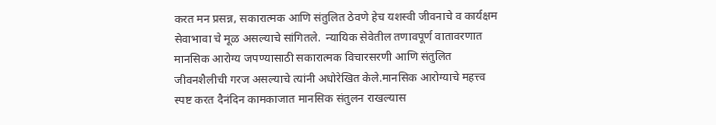करत मन प्रसन्न, सकारात्मक आणि संतुलित ठेवणे हेच यशस्वी जीवनाचे व कार्यक्षम सेवाभावा चे मूळ असल्याचे सांगितले.  न्यायिक सेवेतील तणावपूर्ण वातावरणात मानसिक आरोग्य जपण्यासाठी सकारात्मक विचारसरणी आणि संतुलित जीवनशैलीची गरज असल्याचे त्यांनी अधोरेखित केले.मानसिक आरोग्याचे महत्त्व स्पष्ट करत दैनंदिन कामकाजात मानसिक संतुलन राखल्यास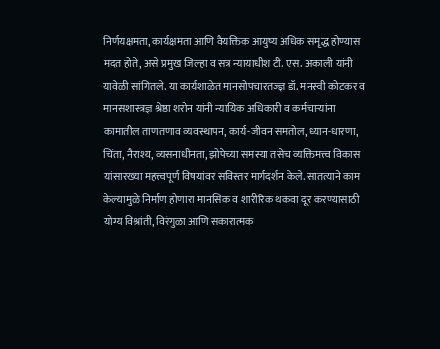निर्णयक्षमता, कार्यक्षमता आणि वैयक्तिक आयुष्य अधिक समृद्ध होण्यास मदत होते, असे प्रमुख जिल्हा व सत्र न्यायाधीश टी. एस. अकाली यांनी यावेळी सांगितले. या कार्यशाळेत मानसोपचारतज्ज्ञ डॉ. मनस्वी कोटकर व मानसशास्त्रज्ञ श्रेष्ठा शरोन यांनी न्यायिक अधिकारी व कर्मचाऱ्यांना कामातील ताणतणाव व्यवस्थापन, कार्य-जीवन समतोल, ध्यान-धारणा, चिंता, नैराश्य, व्यसनाधीनता, झोपेच्या समस्या तसेच व्यक्तिमत्त्व विकास यांसारख्या महत्त्वपूर्ण विषयांवर सविस्तर मार्गदर्शन केले. सातत्याने काम केल्यामुळे निर्माण होणारा मानसिक व शारीरिक थकवा दूर करण्यासाठी योग्य विश्रांती, विरंगुळा आणि सकारात्मक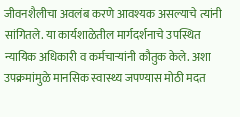जीवनशैलीचा अवलंब करणे आवश्यक असल्याचे त्यांनी सांगितले. या कार्यशाळेतील मार्गदर्शनाचे उपस्थित न्यायिक अधिकारी व कर्मचाऱ्यांनी कौतुक केले. अशा उपक्रमांमुळे मानसिक स्वास्थ्य जपण्यास मोठी मदत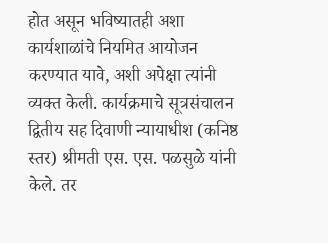होत असून भविष्यातही अशा कार्यशाळांचे नियमित आयोजन करण्यात यावे, अशी अपेक्षा त्यांनी व्यक्त केली. कार्यक्रमाचे सूत्रसंचालन द्वितीय सह दिवाणी न्यायाधीश (कनिष्ठ स्तर) श्रीमती एस. एस. पळसुळे यांनी केले. तर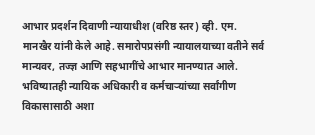आभार प्रदर्शन दिवाणी न्यायाधीश (वरिष्ठ स्तर) व्ही. एम. मानखैर यांनी केले आहे. समारोपप्रसंगी न्यायालयाच्या वतीने सर्व मान्यवर, तज्ज्ञ आणि सहभागींचे आभार मानण्यात आले. भविष्यातही न्यायिक अधिकारी व कर्मचाऱ्यांच्या सर्वांगीण विकासासाठी अशा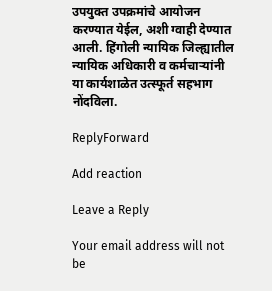उपयुक्त उपक्रमांचे आयोजन करण्यात येईल, अशी ग्वाही देण्यात आली. हिंगोली न्यायिक जिल्ह्यातील न्यायिक अधिकारी व कर्मचाऱ्यांनी या कार्यशाळेत उत्स्फूर्त सहभाग नोंदविला.

ReplyForward

Add reaction

Leave a Reply

Your email address will not be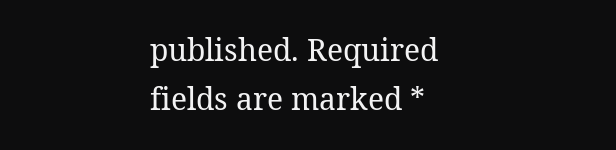published. Required fields are marked *